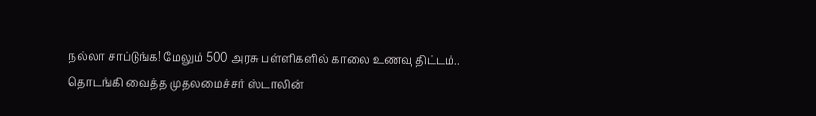நல்லா சாப்டுங்க! மேலும் 500 அரசு பள்ளிகளில் காலை உணவு திட்டம்.. தொடங்கி வைத்த முதலமைச்சர் ஸ்டாலின்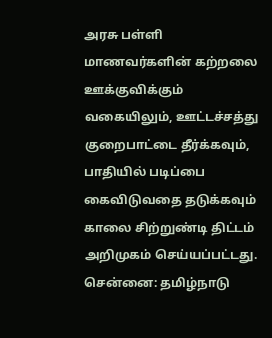அரசு பள்ளி மாணவர்களின் கற்றலை ஊக்குவிக்கும் வகையிலும், ஊட்டச்சத்து குறைபாட்டை தீர்க்கவும், பாதியில் படிப்பை கைவிடுவதை தடுக்கவும் காலை சிற்றுண்டி திட்டம் அறிமுகம் செய்யப்பட்டது.
சென்னை: தமிழ்நாடு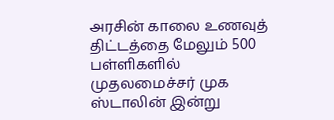அரசின் காலை உணவுத் திட்டத்தை மேலும் 500 பள்ளிகளில் முதலமைச்சர் முக ஸ்டாலின் இன்று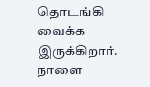தொடங்கி வைக்க இருக்கிறார். நாளை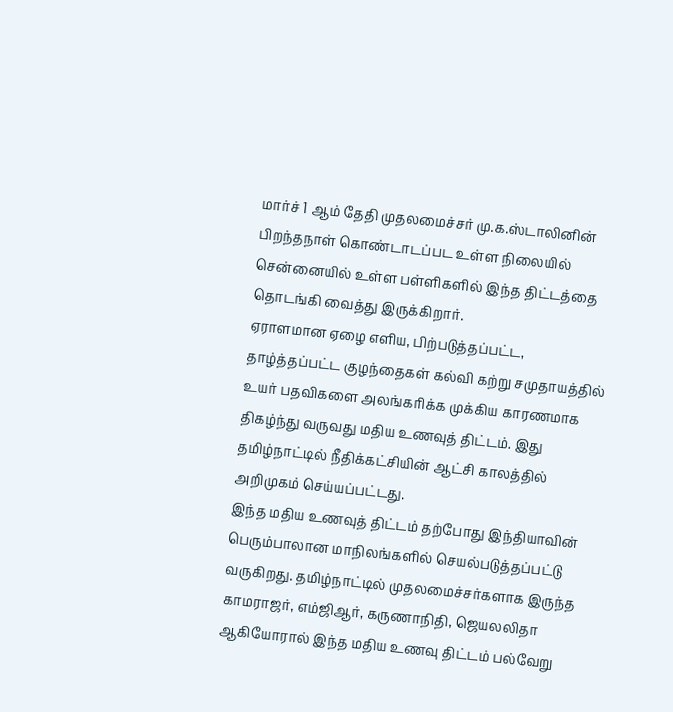மார்ச் 1 ஆம் தேதி முதலமைச்சர் மு.க.ஸ்டாலினின் பிறந்தநாள் கொண்டாடப்பட உள்ள நிலையில் சென்னையில் உள்ள பள்ளிகளில் இந்த திட்டத்தை தொடங்கி வைத்து இருக்கிறார்.
ஏராளமான ஏழை எளிய, பிற்படுத்தப்பட்ட, தாழ்த்தப்பட்ட குழந்தைகள் கல்வி கற்று சமுதாயத்தில் உயர் பதவிகளை அலங்கரிக்க முக்கிய காரணமாக திகழ்ந்து வருவது மதிய உணவுத் திட்டம். இது தமிழ்நாட்டில் நீதிக்கட்சியின் ஆட்சி காலத்தில் அறிமுகம் செய்யப்பட்டது.
இந்த மதிய உணவுத் திட்டம் தற்போது இந்தியாவின் பெரும்பாலான மாநிலங்களில் செயல்படுத்தப்பட்டு வருகிறது. தமிழ்நாட்டில் முதலமைச்சர்களாக இருந்த காமராஜர், எம்ஜிஆர், கருணாநிதி, ஜெயலலிதா ஆகியோரால் இந்த மதிய உணவு திட்டம் பல்வேறு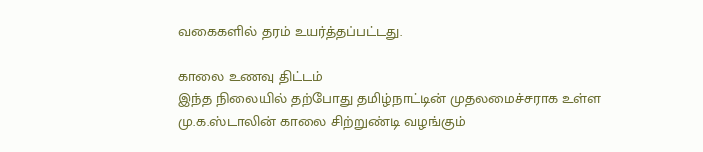வகைகளில் தரம் உயர்த்தப்பட்டது.

காலை உணவு திட்டம்
இந்த நிலையில் தற்போது தமிழ்நாட்டின் முதலமைச்சராக உள்ள மு.க.ஸ்டாலின் காலை சிற்றுண்டி வழங்கும்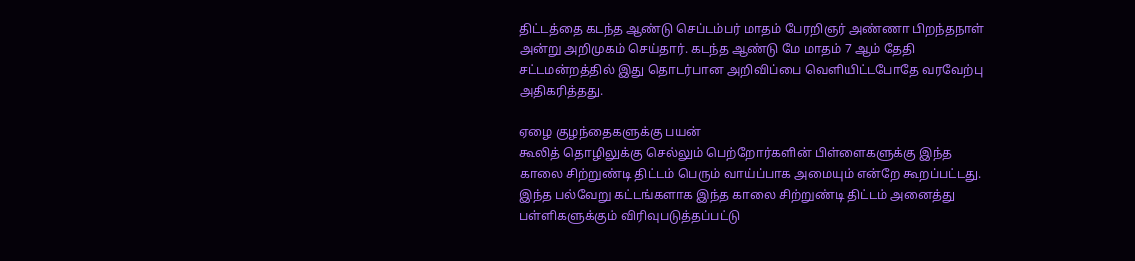திட்டத்தை கடந்த ஆண்டு செப்டம்பர் மாதம் பேரறிஞர் அண்ணா பிறந்தநாள் அன்று அறிமுகம் செய்தார். கடந்த ஆண்டு மே மாதம் 7 ஆம் தேதி சட்டமன்றத்தில் இது தொடர்பான அறிவிப்பை வெளியிட்டபோதே வரவேற்பு அதிகரித்தது.

ஏழை குழந்தைகளுக்கு பயன்
கூலித் தொழிலுக்கு செல்லும் பெற்றோர்களின் பிள்ளைகளுக்கு இந்த காலை சிற்றுண்டி திட்டம் பெரும் வாய்ப்பாக அமையும் என்றே கூறப்பட்டது. இந்த பல்வேறு கட்டங்களாக இந்த காலை சிற்றுண்டி திட்டம் அனைத்து பள்ளிகளுக்கும் விரிவுபடுத்தப்பட்டு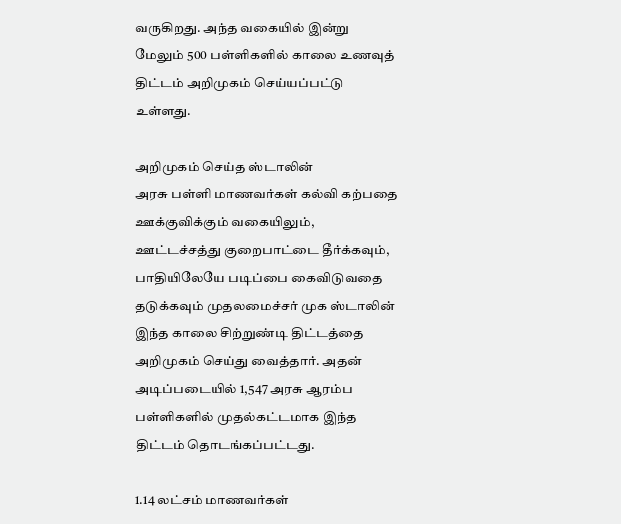வருகிறது. அந்த வகையில் இன்று மேலும் 500 பள்ளிகளில் காலை உணவுத் திட்டம் அறிமுகம் செய்யப்பட்டு உள்ளது.

அறிமுகம் செய்த ஸ்டாலின்
அரசு பள்ளி மாணவர்கள் கல்வி கற்பதை ஊக்குவிக்கும் வகையிலும், ஊட்டச்சத்து குறைபாட்டை தீர்க்கவும், பாதியிலேயே படிப்பை கைவிடுவதை தடுக்கவும் முதலமைச்சர் முக ஸ்டாலின் இந்த காலை சிற்றுண்டி திட்டத்தை அறிமுகம் செய்து வைத்தார். அதன் அடிப்படையில் 1,547 அரசு ஆரம்ப பள்ளிகளில் முதல்கட்டமாக இந்த திட்டம் தொடங்கப்பட்டது.

1.14 லட்சம் மாணவர்கள்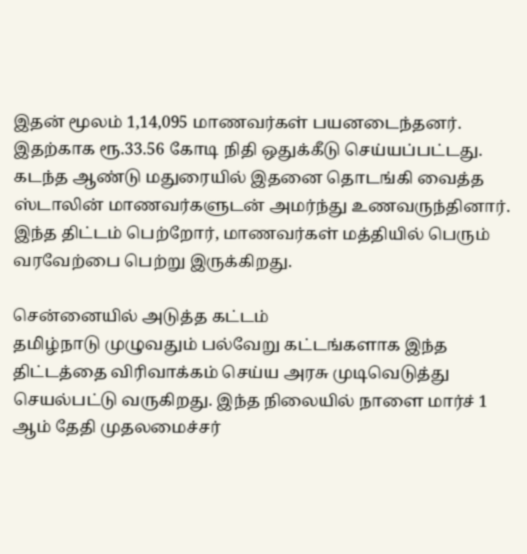இதன் மூலம் 1,14,095 மாணவர்கள் பயனடைந்தனர். இதற்காக ரூ.33.56 கோடி நிதி ஒதுக்கீடு செய்யப்பட்டது. கடந்த ஆண்டு மதுரையில் இதனை தொடங்கி வைத்த ஸ்டாலின் மாணவர்களுடன் அமர்ந்து உணவருந்தினார். இந்த திட்டம் பெற்றோர், மாணவர்கள் மத்தியில் பெரும் வரவேற்பை பெற்று இருக்கிறது.

சென்னையில் அடுத்த கட்டம்
தமிழ்நாடு முழுவதும் பல்வேறு கட்டங்களாக இந்த திட்டத்தை விரிவாக்கம் செய்ய அரசு முடிவெடுத்து செயல்பட்டு வருகிறது. இந்த நிலையில் நாளை மார்ச் 1 ஆம் தேதி முதலமைச்சர்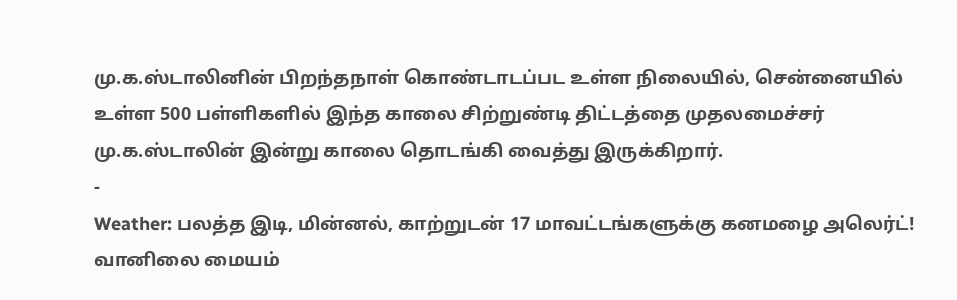மு.க.ஸ்டாலினின் பிறந்தநாள் கொண்டாடப்பட உள்ள நிலையில், சென்னையில் உள்ள 500 பள்ளிகளில் இந்த காலை சிற்றுண்டி திட்டத்தை முதலமைச்சர் மு.க.ஸ்டாலின் இன்று காலை தொடங்கி வைத்து இருக்கிறார்.
-
Weather: பலத்த இடி, மின்னல், காற்றுடன் 17 மாவட்டங்களுக்கு கனமழை அலெர்ட்! வானிலை மையம்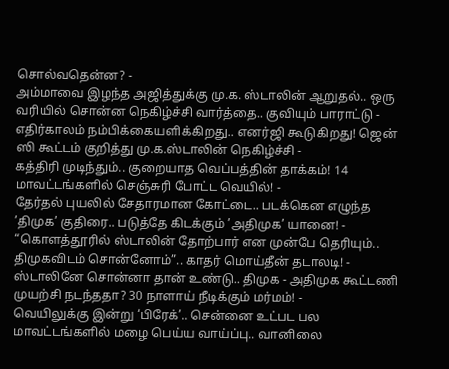சொல்வதென்ன? -
அம்மாவை இழந்த அஜித்துக்கு மு.க. ஸ்டாலின் ஆறுதல்.. ஒரு வரியில் சொன்ன நெகிழ்ச்சி வார்த்தை.. குவியும் பாராட்டு -
எதிர்காலம் நம்பிக்கையளிக்கிறது.. எனர்ஜி கூடுகிறது! ஜென் ஸி கூட்டம் குறித்து மு.க.ஸ்டாலின் நெகிழ்ச்சி -
கத்திரி முடிந்தும்.. குறையாத வெப்பத்தின் தாக்கம்! 14 மாவட்டங்களில் செஞ்சுரி போட்ட வெயில்! -
தேர்தல் புயலில் சேதாரமான கோட்டை.. படக்கென எழுந்த ’திமுக’ குதிரை.. படுத்தே கிடக்கும் ’அதிமுக’ யானை! -
“கொளத்தூரில் ஸ்டாலின் தோற்பார் என முன்பே தெரியும்.. திமுகவிடம் சொன்னோம்”.. காதர் மொய்தீன் தடாலடி! -
ஸ்டாலினே சொன்னா தான் உண்டு.. திமுக - அதிமுக கூட்டணி முயற்சி நடந்ததா? 30 நாளாய் நீடிக்கும் மர்மம்! -
வெயிலுக்கு இன்று ‘பிரேக்’.. சென்னை உட்பட பல மாவட்டங்களில் மழை பெய்ய வாய்ப்பு.. வானிலை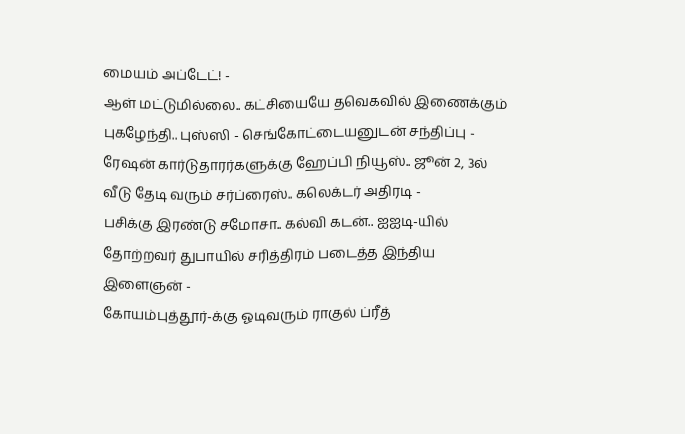மையம் அப்டேட்! -
ஆள் மட்டுமில்லை.. கட்சியையே தவெகவில் இணைக்கும் புகழேந்தி.. புஸ்ஸி - செங்கோட்டையனுடன் சந்திப்பு -
ரேஷன் கார்டுதாரர்களுக்கு ஹேப்பி நியூஸ்.. ஜூன் 2, 3ல் வீடு தேடி வரும் சர்ப்ரைஸ்.. கலெக்டர் அதிரடி -
பசிக்கு இரண்டு சமோசா.. கல்வி கடன்.. ஐஐடி-யில் தோற்றவர் துபாயில் சரித்திரம் படைத்த இந்திய இளைஞன் -
கோயம்புத்தூர்-க்கு ஓடிவரும் ராகுல் ப்ரீத்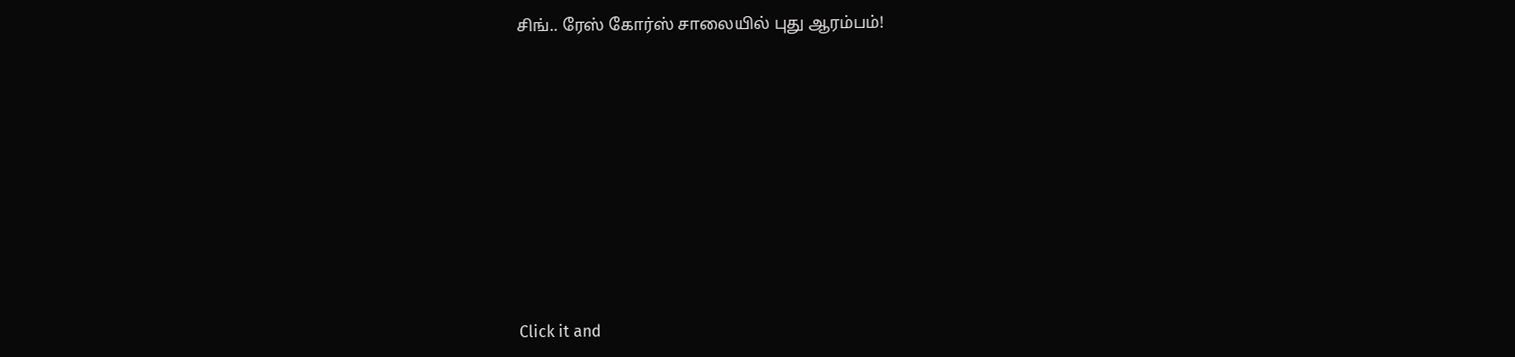சிங்.. ரேஸ் கோர்ஸ் சாலையில் புது ஆரம்பம்!












Click it and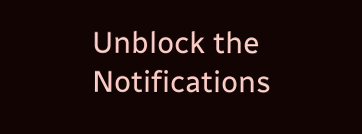Unblock the Notifications